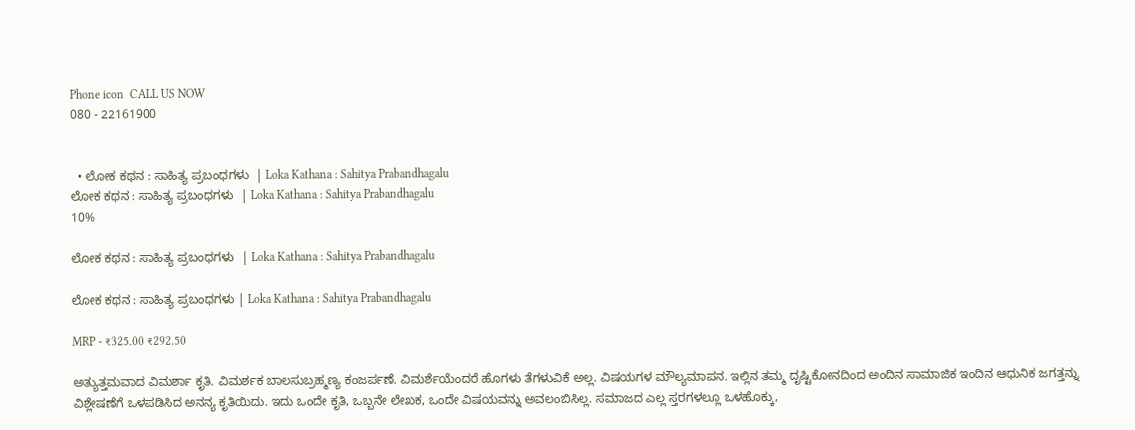Phone icon  CALL US NOW
080 - 22161900


  • ಲೋಕ ಕಥನ : ಸಾಹಿತ್ಯ ಪ್ರಬಂಧಗಳು  | Loka Kathana : Sahitya Prabandhagalu
ಲೋಕ ಕಥನ : ಸಾಹಿತ್ಯ ಪ್ರಬಂಧಗಳು  | Loka Kathana : Sahitya Prabandhagalu
10%

ಲೋಕ ಕಥನ : ಸಾಹಿತ್ಯ ಪ್ರಬಂಧಗಳು  | Loka Kathana : Sahitya Prabandhagalu

ಲೋಕ ಕಥನ : ಸಾಹಿತ್ಯ ಪ್ರಬಂಧಗಳು | Loka Kathana : Sahitya Prabandhagalu

MRP - ₹325.00 ₹292.50

ಅತ್ಯುತ್ತಮವಾದ ವಿಮರ್ಶಾ ಕೃತಿ. ವಿಮರ್ಶಕ ಬಾಲಸುಬ್ರಹ್ಮಣ್ಯ ಕಂಜರ್ಪಣೆ. ವಿಮರ್ಶೆಯೆಂದರೆ ಹೊಗಳು ತೆಗಳುವಿಕೆ ಅಲ್ಲ. ವಿಷಯಗಳ ಮೌಲ್ಯಮಾಪನ. ಇಲ್ಲಿನ ತಮ್ಮ ದೃಷ್ಟಿಕೋನದಿಂದ ಅಂದಿನ ಸಾಮಾಜಿಕ ಇಂದಿನ ಆಧುನಿಕ ಜಗತ್ತನ್ನು ವಿಶ್ಲೇಷಣೆಗೆ ಒಳಪಡಿಸಿದ ಅನನ್ಯ ಕೃತಿಯಿದು. ಇದು ಒಂದೇ ಕೃತಿ, ಒಬ್ಬನೇ ಲೇಖಕ, ಒಂದೇ ವಿಷಯವನ್ನು ಅವಲಂಬಿಸಿಲ್ಲ. ಸಮಾಜದ ಎಲ್ಲ ಸ್ತರಗಳಲ್ಲೂ ಒಳಹೊಕ್ಕು,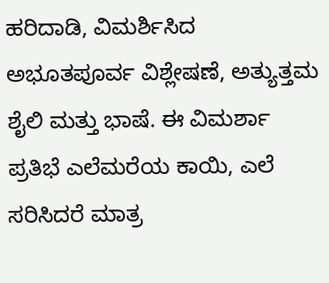ಹರಿದಾಡಿ, ವಿಮರ್ಶಿಸಿದ ಅಭೂತಪೂರ್ವ ವಿಶ್ಲೇಷಣೆ, ಅತ್ಯುತ್ತಮ ಶೈಲಿ ಮತ್ತು ಭಾಷೆ. ಈ ವಿಮರ್ಶಾ ಪ್ರತಿಭೆ ಎಲೆಮರೆಯ ಕಾಯಿ, ಎಲೆ ಸರಿಸಿದರೆ ಮಾತ್ರ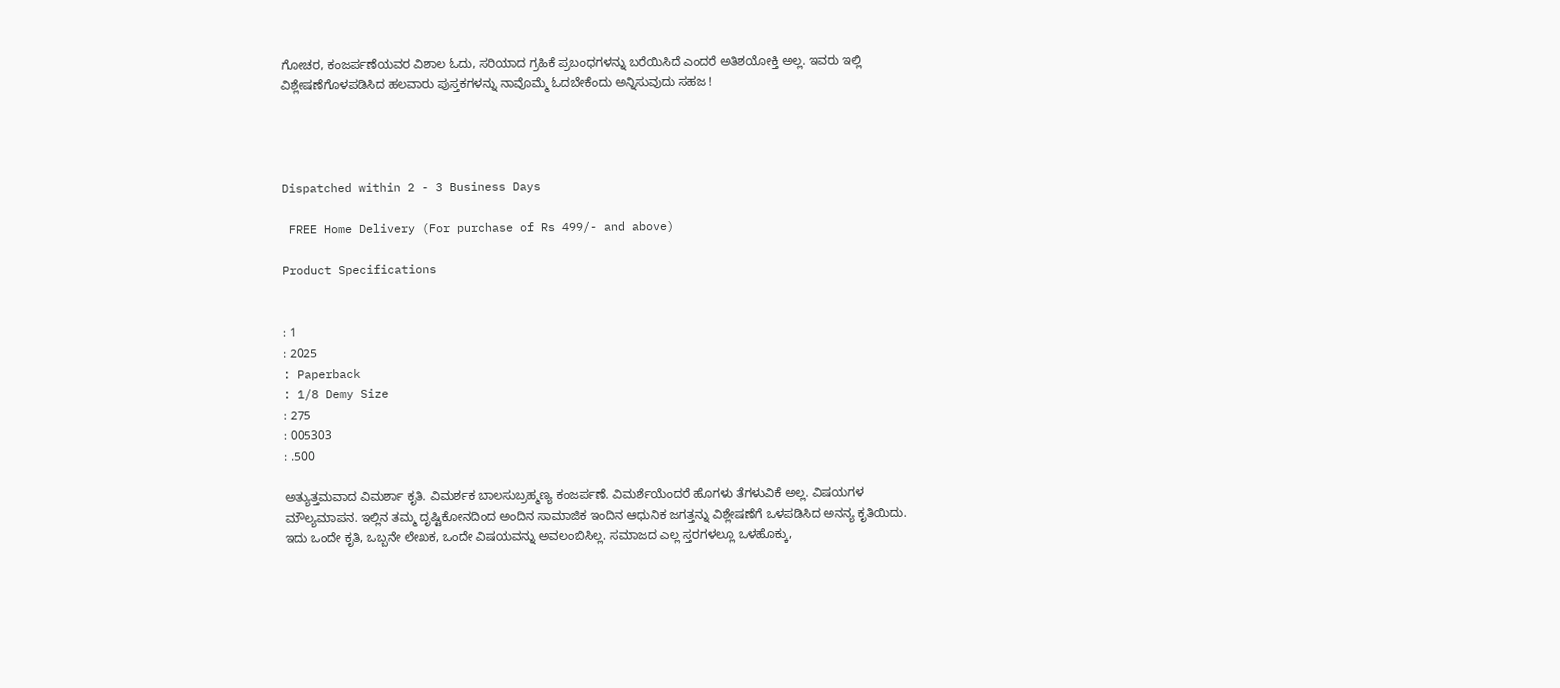ಗೋಚರ, ಕಂಜರ್ಪಣೆಯವರ ವಿಶಾಲ ಓದು, ಸರಿಯಾದ ಗ್ರಹಿಕೆ ಪ್ರಬಂಧಗಳನ್ನು ಬರೆಯಿಸಿದೆ ಎಂದರೆ ಅತಿಶಯೋಕ್ತಿ ಅಲ್ಲ. ಇವರು ಇಲ್ಲಿ ವಿಶ್ಲೇಷಣೆಗೊಳಪಡಿಸಿದ ಹಲವಾರು ಪುಸ್ತಕಗಳನ್ನು ನಾವೊಮ್ಮೆ ಓದಬೇಕೆಂದು ಅನ್ನಿಸುವುದು ಸಹಜ !




Dispatched within 2 - 3 Business Days

 FREE Home Delivery (For purchase of Rs 499/- and above)

Product Specifications


: 1
: 2025
: Paperback
: 1/8 Demy Size
: 275
: 005303
: .500

ಅತ್ಯುತ್ತಮವಾದ ವಿಮರ್ಶಾ ಕೃತಿ. ವಿಮರ್ಶಕ ಬಾಲಸುಬ್ರಹ್ಮಣ್ಯ ಕಂಜರ್ಪಣೆ. ವಿಮರ್ಶೆಯೆಂದರೆ ಹೊಗಳು ತೆಗಳುವಿಕೆ ಅಲ್ಲ. ವಿಷಯಗಳ ಮೌಲ್ಯಮಾಪನ. ಇಲ್ಲಿನ ತಮ್ಮ ದೃಷ್ಟಿಕೋನದಿಂದ ಅಂದಿನ ಸಾಮಾಜಿಕ ಇಂದಿನ ಆಧುನಿಕ ಜಗತ್ತನ್ನು ವಿಶ್ಲೇಷಣೆಗೆ ಒಳಪಡಿಸಿದ ಅನನ್ಯ ಕೃತಿಯಿದು. ಇದು ಒಂದೇ ಕೃತಿ, ಒಬ್ಬನೇ ಲೇಖಕ, ಒಂದೇ ವಿಷಯವನ್ನು ಅವಲಂಬಿಸಿಲ್ಲ. ಸಮಾಜದ ಎಲ್ಲ ಸ್ತರಗಳಲ್ಲೂ ಒಳಹೊಕ್ಕು,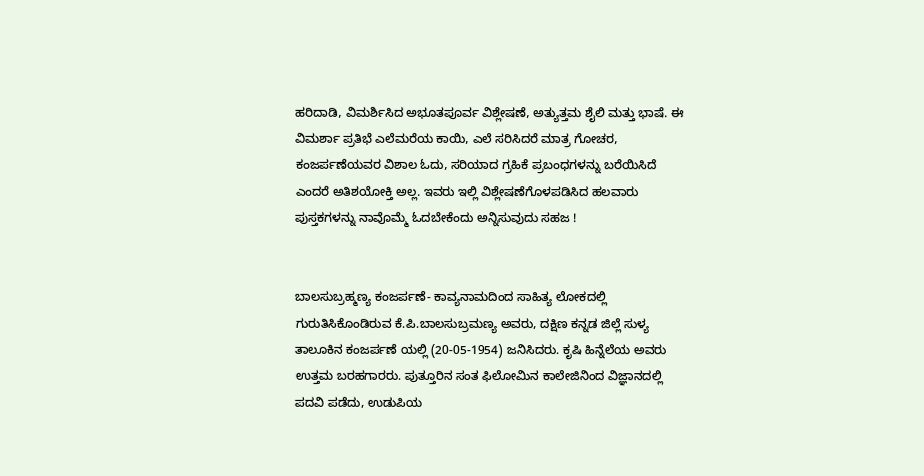ಹರಿದಾಡಿ, ವಿಮರ್ಶಿಸಿದ ಅಭೂತಪೂರ್ವ ವಿಶ್ಲೇಷಣೆ, ಅತ್ಯುತ್ತಮ ಶೈಲಿ ಮತ್ತು ಭಾಷೆ. ಈ ವಿಮರ್ಶಾ ಪ್ರತಿಭೆ ಎಲೆಮರೆಯ ಕಾಯಿ, ಎಲೆ ಸರಿಸಿದರೆ ಮಾತ್ರ ಗೋಚರ, ಕಂಜರ್ಪಣೆಯವರ ವಿಶಾಲ ಓದು, ಸರಿಯಾದ ಗ್ರಹಿಕೆ ಪ್ರಬಂಧಗಳನ್ನು ಬರೆಯಿಸಿದೆ ಎಂದರೆ ಅತಿಶಯೋಕ್ತಿ ಅಲ್ಲ. ಇವರು ಇಲ್ಲಿ ವಿಶ್ಲೇಷಣೆಗೊಳಪಡಿಸಿದ ಹಲವಾರು ಪುಸ್ತಕಗಳನ್ನು ನಾವೊಮ್ಮೆ ಓದಬೇಕೆಂದು ಅನ್ನಿಸುವುದು ಸಹಜ !


ಬಾಲಸುಬ್ರಹ್ಮಣ್ಯ ಕಂಜರ್ಪಣೆ- ಕಾವ್ಯನಾಮದಿಂದ ಸಾಹಿತ್ಯ ಲೋಕದಲ್ಲಿ ಗುರುತಿಸಿಕೊಂಡಿರುವ ಕೆ.ಪಿ.ಬಾಲಸುಬ್ರಮಣ್ಯ ಅವರು, ದಕ್ಷಿಣ ಕನ್ನಡ ಜಿಲ್ಲೆ ಸುಳ್ಯ ತಾಲೂಕಿನ ಕಂಜರ್ಪಣೆ ಯಲ್ಲಿ (20-05-1954) ಜನಿಸಿದರು. ಕೃಷಿ ಹಿನ್ನೆಲೆಯ ಅವರು ಉತ್ತಮ ಬರಹಗಾರರು. ಪುತ್ತೂರಿನ ಸಂತ ಫಿಲೋಮಿನ ಕಾಲೇಜಿನಿಂದ ವಿಜ್ಞಾನದಲ್ಲಿ ಪದವಿ ಪಡೆದು, ಉಡುಪಿಯ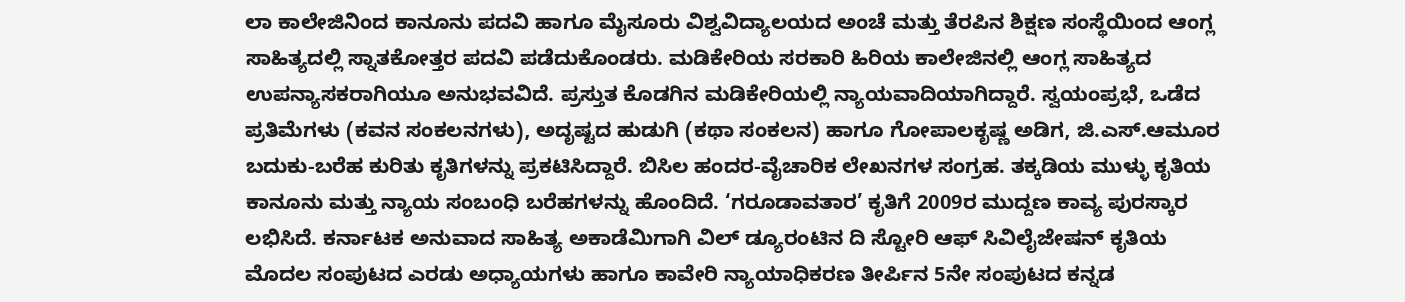ಲಾ ಕಾಲೇಜಿನಿಂದ ಕಾನೂನು ಪದವಿ ಹಾಗೂ ಮೈಸೂರು ವಿಶ್ವವಿದ್ಯಾಲಯದ ಅಂಚೆ ಮತ್ತು ತೆರಪಿನ ಶಿಕ್ಷಣ ಸಂಸ್ಥೆಯಿಂದ ಆಂಗ್ಲ ಸಾಹಿತ್ಯದಲ್ಲಿ ಸ್ನಾತಕೋತ್ತರ ಪದವಿ ಪಡೆದುಕೊಂಡರು. ಮಡಿಕೇರಿಯ ಸರಕಾರಿ ಹಿರಿಯ ಕಾಲೇಜಿನಲ್ಲಿ ಆಂಗ್ಲ ಸಾಹಿತ್ಯದ ಉಪನ್ಯಾಸಕರಾಗಿಯೂ ಅನುಭವವಿದೆ. ಪ್ರಸ್ತುತ ಕೊಡಗಿನ ಮಡಿಕೇರಿಯಲ್ಲಿ ನ್ಯಾಯವಾದಿಯಾಗಿದ್ದಾರೆ. ಸ್ವಯಂಪ್ರಭೆ, ಒಡೆದ ಪ್ರತಿಮೆಗಳು (ಕವನ ಸಂಕಲನಗಳು), ಅದೃಷ್ಟದ ಹುಡುಗಿ (ಕಥಾ ಸಂಕಲನ) ಹಾಗೂ ಗೋಪಾಲಕೃಷ್ಣ ಅಡಿಗ, ಜಿ.ಎಸ್.ಆಮೂರ ಬದುಕು-ಬರೆಹ ಕುರಿತು ಕೃತಿಗಳನ್ನು ಪ್ರಕಟಿಸಿದ್ದಾರೆ. ಬಿಸಿಲ ಹಂದರ-ವೈಚಾರಿಕ ಲೇಖನಗಳ ಸಂಗ್ರಹ. ತಕ್ಕಡಿಯ ಮುಳ್ಳು ಕೃತಿಯ ಕಾನೂನು ಮತ್ತು ನ್ಯಾಯ ಸಂಬಂಧಿ ಬರೆಹಗಳನ್ನು ಹೊಂದಿದೆ. ‘ಗರೂಡಾವತಾರ’ ಕೃತಿಗೆ 2009ರ ಮುದ್ದಣ ಕಾವ್ಯ ಪುರಸ್ಕಾರ ಲಭಿಸಿದೆ. ಕರ್ನಾಟಕ ಅನುವಾದ ಸಾಹಿತ್ಯ ಅಕಾಡೆಮಿಗಾಗಿ ವಿಲ್ ಡ್ಯೂರಂಟಿನ ದಿ ಸ್ಟೋರಿ ಆಫ್ ಸಿವಿಲೈಜೇಷನ್ ಕೃತಿಯ ಮೊದಲ ಸಂಪುಟದ ಎರಡು ಅಧ್ಯಾಯಗಳು ಹಾಗೂ ಕಾವೇರಿ ನ್ಯಾಯಾಧಿಕರಣ ತೀರ್ಪಿನ 5ನೇ ಸಂಪುಟದ ಕನ್ನಡ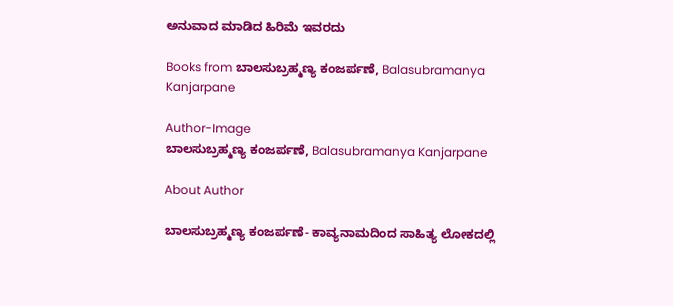ಅನುವಾದ ಮಾಡಿದ ಹಿರಿಮೆ ಇವರದು

Books from ಬಾಲಸುಬ್ರಹ್ಮಣ್ಯ ಕಂಜರ್ಪಣೆ, Balasubramanya Kanjarpane

Author-Image
ಬಾಲಸುಬ್ರಹ್ಮಣ್ಯ ಕಂಜರ್ಪಣೆ, Balasubramanya Kanjarpane

About Author

ಬಾಲಸುಬ್ರಹ್ಮಣ್ಯ ಕಂಜರ್ಪಣೆ- ಕಾವ್ಯನಾಮದಿಂದ ಸಾಹಿತ್ಯ ಲೋಕದಲ್ಲಿ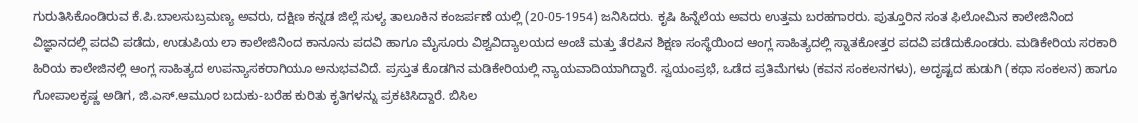ಗುರುತಿಸಿಕೊಂಡಿರುವ ಕೆ.ಪಿ.ಬಾಲಸುಬ್ರಮಣ್ಯ ಅವರು, ದಕ್ಷಿಣ ಕನ್ನಡ ಜಿಲ್ಲೆ ಸುಳ್ಯ ತಾಲೂಕಿನ ಕಂಜರ್ಪಣೆ ಯಲ್ಲಿ (20-05-1954) ಜನಿಸಿದರು. ಕೃಷಿ ಹಿನ್ನೆಲೆಯ ಅವರು ಉತ್ತಮ ಬರಹಗಾರರು. ಪುತ್ತೂರಿನ ಸಂತ ಫಿಲೋಮಿನ ಕಾಲೇಜಿನಿಂದ ವಿಜ್ಞಾನದಲ್ಲಿ ಪದವಿ ಪಡೆದು, ಉಡುಪಿಯ ಲಾ ಕಾಲೇಜಿನಿಂದ ಕಾನೂನು ಪದವಿ ಹಾಗೂ ಮೈಸೂರು ವಿಶ್ವವಿದ್ಯಾಲಯದ ಅಂಚೆ ಮತ್ತು ತೆರಪಿನ ಶಿಕ್ಷಣ ಸಂಸ್ಥೆಯಿಂದ ಆಂಗ್ಲ ಸಾಹಿತ್ಯದಲ್ಲಿ ಸ್ನಾತಕೋತ್ತರ ಪದವಿ ಪಡೆದುಕೊಂಡರು. ಮಡಿಕೇರಿಯ ಸರಕಾರಿ ಹಿರಿಯ ಕಾಲೇಜಿನಲ್ಲಿ ಆಂಗ್ಲ ಸಾಹಿತ್ಯದ ಉಪನ್ಯಾಸಕರಾಗಿಯೂ ಅನುಭವವಿದೆ. ಪ್ರಸ್ತುತ ಕೊಡಗಿನ ಮಡಿಕೇರಿಯಲ್ಲಿ ನ್ಯಾಯವಾದಿಯಾಗಿದ್ದಾರೆ. ಸ್ವಯಂಪ್ರಭೆ, ಒಡೆದ ಪ್ರತಿಮೆಗಳು (ಕವನ ಸಂಕಲನಗಳು), ಅದೃಷ್ಟದ ಹುಡುಗಿ (ಕಥಾ ಸಂಕಲನ) ಹಾಗೂ ಗೋಪಾಲಕೃಷ್ಣ ಅಡಿಗ, ಜಿ.ಎಸ್.ಆಮೂರ ಬದುಕು-ಬರೆಹ ಕುರಿತು ಕೃತಿಗಳನ್ನು ಪ್ರಕಟಿಸಿದ್ದಾರೆ. ಬಿಸಿಲ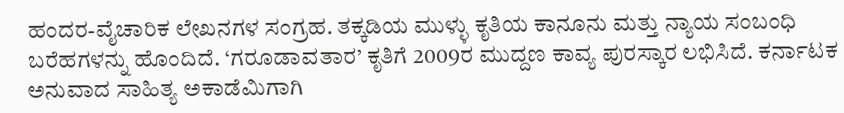ಹಂದರ-ವೈಚಾರಿಕ ಲೇಖನಗಳ ಸಂಗ್ರಹ. ತಕ್ಕಡಿಯ ಮುಳ್ಳು ಕೃತಿಯ ಕಾನೂನು ಮತ್ತು ನ್ಯಾಯ ಸಂಬಂಧಿ ಬರೆಹಗಳನ್ನು ಹೊಂದಿದೆ. ‘ಗರೂಡಾವತಾರ’ ಕೃತಿಗೆ 2009ರ ಮುದ್ದಣ ಕಾವ್ಯ ಪುರಸ್ಕಾರ ಲಭಿಸಿದೆ. ಕರ್ನಾಟಕ ಅನುವಾದ ಸಾಹಿತ್ಯ ಅಕಾಡೆಮಿಗಾಗಿ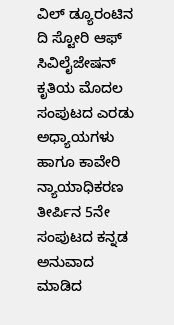ವಿಲ್ ಡ್ಯೂರಂಟಿನ ದಿ ಸ್ಟೋರಿ ಆಫ್ ಸಿವಿಲೈಜೇಷನ್ ಕೃತಿಯ ಮೊದಲ ಸಂಪುಟದ ಎರಡು ಅಧ್ಯಾಯಗಳು ಹಾಗೂ ಕಾವೇರಿ ನ್ಯಾಯಾಧಿಕರಣ ತೀರ್ಪಿನ 5ನೇ ಸಂಪುಟದ ಕನ್ನಡ ಅನುವಾದ ಮಾಡಿದ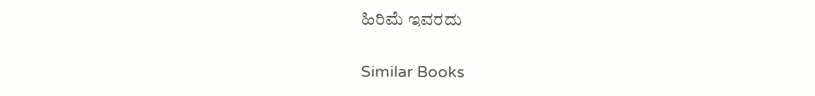ಹಿರಿಮೆ ಇವರದು

Similar Books